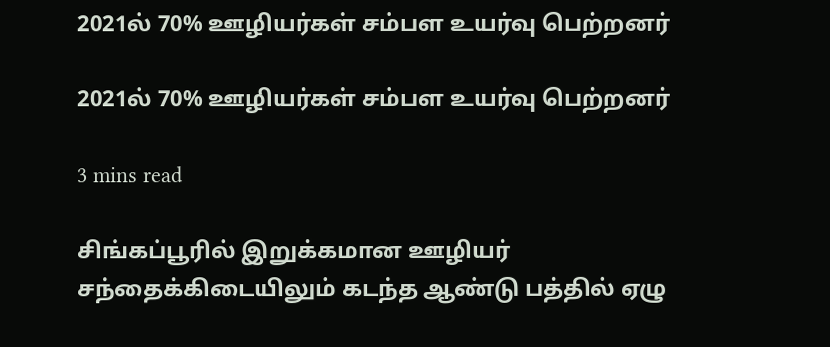2021ல் 70% ஊழியர்கள் சம்பள உயர்வு பெற்றனர்

2021ல் 70% ஊழியர்கள் சம்பள உயர்வு பெற்றனர்

3 mins read

சிங்கப்பூரில் இறுக்கமான ஊழியர் சந்தைக்கிடையிலும் கடந்த ஆண்டு பத்தில் ஏழு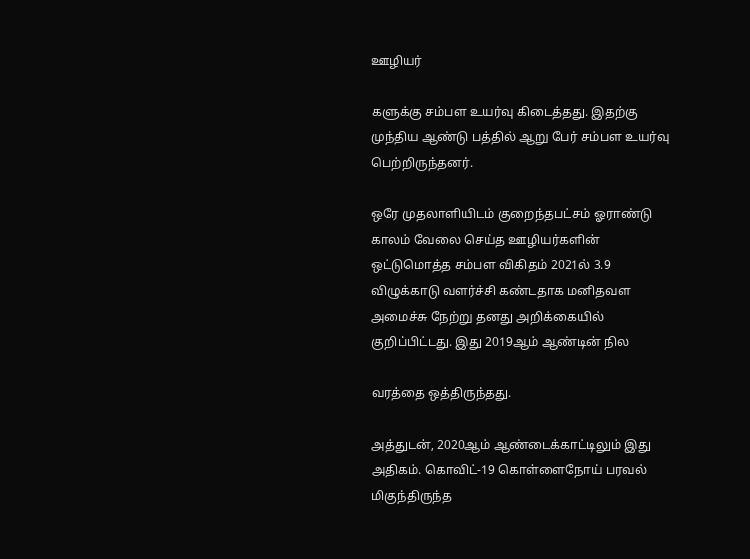ஊழியர்

களுக்கு சம்பள உயர்வு கிடைத்தது. இதற்கு முந்திய ஆண்டு பத்தில் ஆறு பேர் சம்பள உயர்வு பெற்றிருந்தனர்.

ஒரே முதலாளியிடம் குறைந்தபட்சம் ஓராண்டு காலம் வேலை செய்த ஊழியர்களின் ஒட்டுமொத்த சம்பள விகிதம் 2021ல் 3.9 விழுக்காடு வளர்ச்சி கண்டதாக மனிதவள அமைச்சு நேற்று தனது அறிக்கையில் குறிப்பிட்டது. இது 2019ஆம் ஆண்டின் நில

வரத்தை ஒத்திருந்தது.

அத்துடன், 2020ஆம் ஆண்டைக்காட்டிலும் இது அதிகம். கொவிட்-19 கொள்ளைநோய் பரவல் மிகுந்திருந்த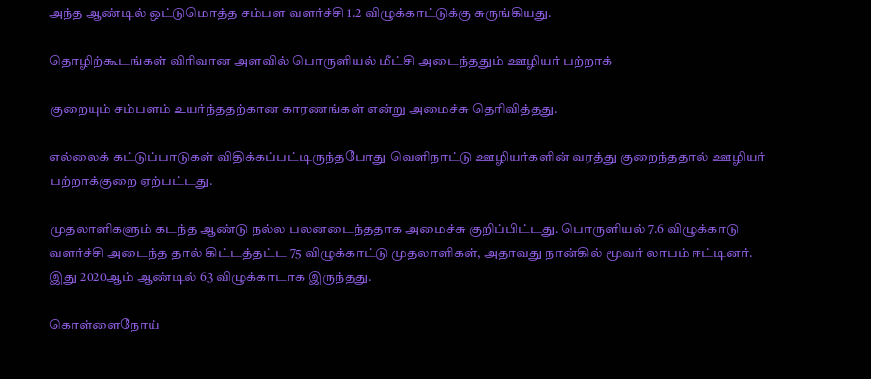அந்த ஆண்டில் ஒட்டுமொத்த சம்பள வளர்ச்சி 1.2 விழுக்காட்டுக்கு சுருங்கியது.

தொழிற்கூடங்கள் விரிவான அளவில் பொருளியல் மீட்சி அடைந்ததும் ஊழியர் பற்றாக்

குறையும் சம்பளம் உயர்ந்ததற்கான காரணங்கள் என்று அமைச்சு தெரிவித்தது.

எல்லைக் கட்டுப்பாடுகள் விதிக்கப்பட்டிருந்தபோது வெளிநாட்டு ஊழியர்களின் வரத்து குறைந்ததால் ஊழியர் பற்றாக்குறை ஏற்பட்டது.

முதலாளிகளும் கடந்த ஆண்டு நல்ல பலனடைந்ததாக அமைச்சு குறிப்பிட்டது. பொருளியல் 7.6 விழுக்காடு வளர்ச்சி அடைந்த தால் கிட்டத்தட்ட 75 விழுக்காட்டு முதலாளிகள், அதாவது நான்கில் மூவர் லாபம் ஈட்டினர். இது 2020ஆம் ஆண்டில் 63 விழுக்காடாக இருந்தது.

கொள்ளைநோய்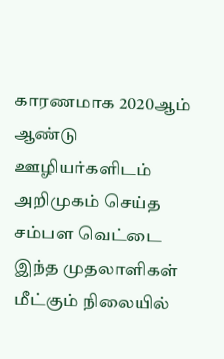காரணமாக 2020ஆம் ஆண்டு ஊழியர்களிடம் அறிமுகம் செய்த சம்பள வெட்டை இந்த முதலாளிகள் மீட்கும் நிலையில்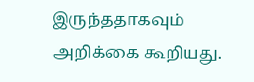இருந்ததாகவும் அறிக்கை கூறியது.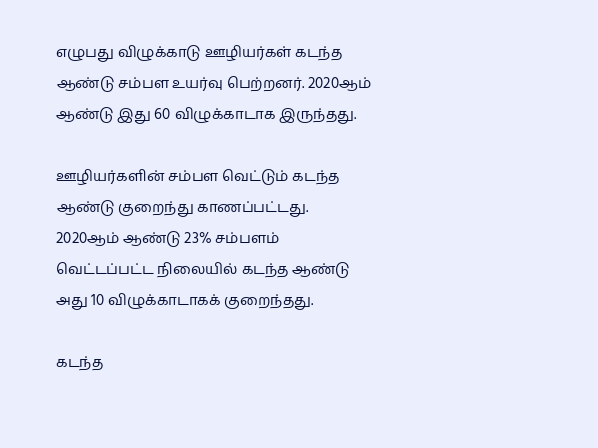எழுபது விழுக்காடு ஊழியர்கள் கடந்த ஆண்டு சம்பள உயர்வு பெற்றனர். 2020ஆம் ஆண்டு இது 60 விழுக்காடாக இருந்தது.

ஊழியர்களின் சம்பள வெட்டும் கடந்த ஆண்டு குறைந்து காணப்பட்டது. 2020ஆம் ஆண்டு 23% சம்பளம் வெட்டப்பட்ட நிலையில் கடந்த ஆண்டு அது 10 விழுக்காடாகக் குறைந்தது.

கடந்த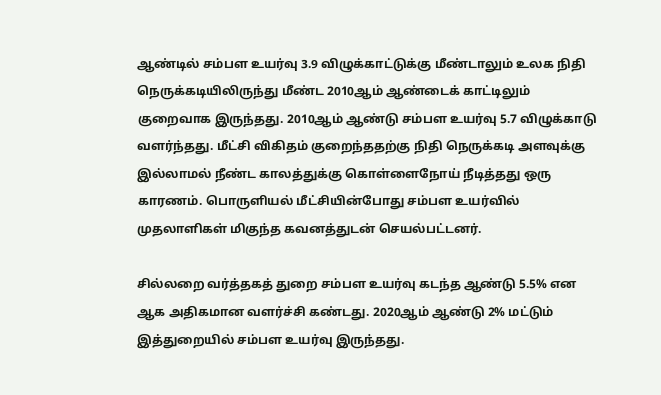ஆண்டில் சம்பள உயர்வு 3.9 விழுக்காட்டுக்கு மீண்டாலும் உலக நிதி நெருக்கடியிலிருந்து மீண்ட 2010ஆம் ஆண்டைக் காட்டிலும் குறைவாக இருந்தது. 2010ஆம் ஆண்டு சம்பள உயர்வு 5.7 விழுக்காடு வளர்ந்தது. மீட்சி விகிதம் குறைந்ததற்கு நிதி நெருக்கடி அளவுக்கு இல்லாமல் நீண்ட காலத்துக்கு கொள்ளைநோய் நீடித்தது ஒரு காரணம். பொருளியல் மீட்சியின்போது சம்பள உயர்வில் முதலாளிகள் மிகுந்த கவனத்துடன் செயல்பட்டனர்.

சில்லறை வர்த்தகத் துறை சம்பள உயர்வு கடந்த ஆண்டு 5.5% என ஆக அதிகமான வளர்ச்சி கண்டது. 2020ஆம் ஆண்டு 2% மட்டும் இத்துறையில் சம்பள உயர்வு இருந்தது.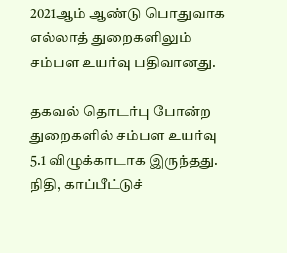2021ஆம் ஆண்டு பொதுவாக எல்லாத் துறைகளிலும் சம்பள உயர்வு பதிவானது.

தகவல் தொடர்பு போன்ற துறைகளில் சம்பள உயர்வு 5.1 விழுக்காடாக இருந்தது. நிதி, காப்பீட்டுச்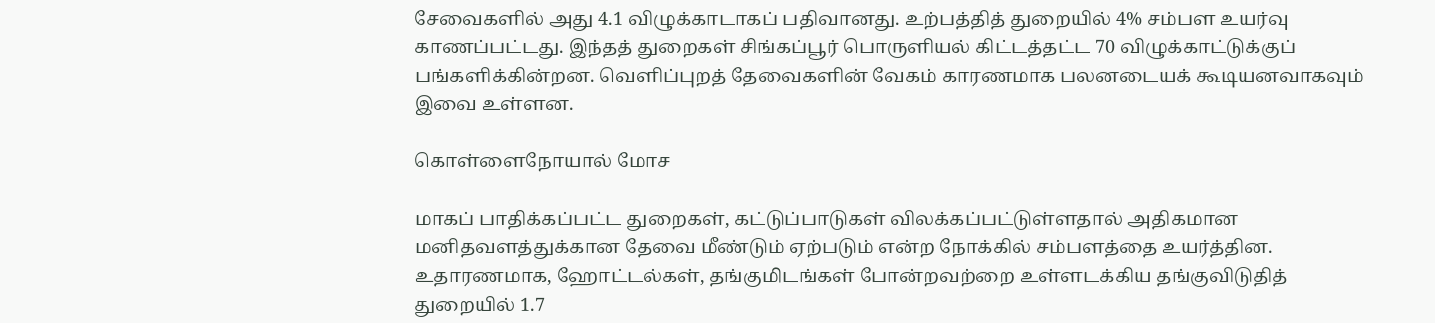சேவைகளில் அது 4.1 விழுக்காடாகப் பதிவானது. உற்பத்தித் துறையில் 4% சம்பள உயர்வு காணப்பட்டது. இந்தத் துறைகள் சிங்கப்பூர் பொருளியல் கிட்டத்தட்ட 70 விழுக்காட்டுக்குப் பங்களிக்கின்றன. வெளிப்புறத் தேவைகளின் வேகம் காரணமாக பலனடையக் கூடியனவாகவும் இவை உள்ளன.

கொள்ளைநோயால் மோச

மாகப் பாதிக்கப்பட்ட துறைகள், கட்டுப்பாடுகள் விலக்கப்பட்டுள்ளதால் அதிகமான மனிதவளத்துக்கான தேவை மீண்டும் ஏற்படும் என்ற நோக்கில் சம்பளத்தை உயர்த்தின. உதாரணமாக, ஹோட்டல்கள், தங்குமிடங்கள் போன்றவற்றை உள்ளடக்கிய தங்குவிடுதித் துறையில் 1.7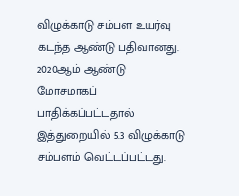விழுக்காடு சம்பள உயர்வு கடந்த ஆண்டு பதிவானது. 2020ஆம் ஆண்டு மோசமாகப் பாதிக்கப்பட்டதால் இத்துறையில் 5.3 விழுக்காடு சம்பளம் வெட்டப்பட்டது.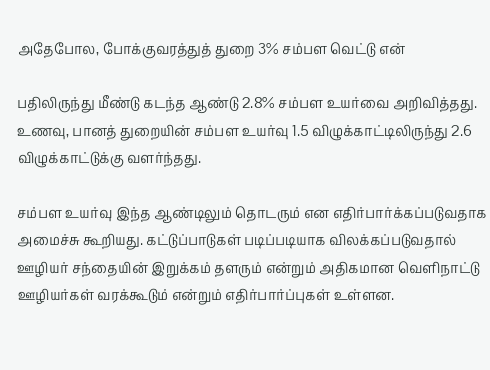அதேபோல, போக்குவரத்துத் துறை 3% சம்பள வெட்டு என்

பதிலிருந்து மீண்டு கடந்த ஆண்டு 2.8% சம்பள உயர்வை அறிவித்தது. உணவு, பானத் துறையின் சம்பள உயர்வு 1.5 விழுக்காட்டிலிருந்து 2.6 விழுக்காட்டுக்கு வளர்ந்தது.

சம்பள உயர்வு இந்த ஆண்டிலும் தொடரும் என எதிர்பார்க்கப்படுவதாக அமைச்சு கூறியது. கட்டுப்பாடுகள் படிப்படியாக விலக்கப்படுவதால் ஊழியர் சந்தையின் இறுக்கம் தளரும் என்றும் அதிகமான வெளிநாட்டு ஊழியர்கள் வரக்கூடும் என்றும் எதிர்பார்ப்புகள் உள்ளன.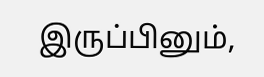இருப்பினும்,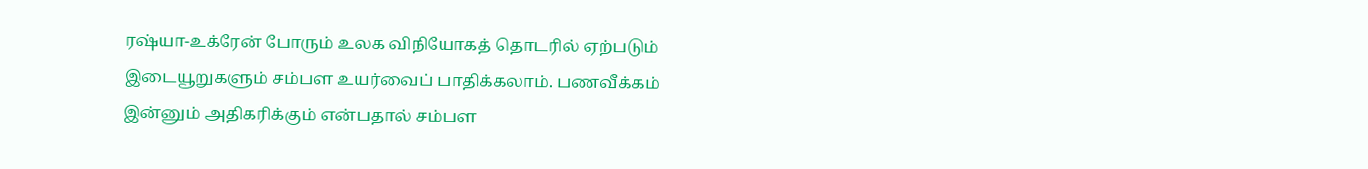ரஷ்யா-உக்ரேன் போரும் உலக விநியோகத் தொடரில் ஏற்படும் இடையூறுகளும் சம்பள உயர்வைப் பாதிக்கலாம். பணவீக்கம் இன்னும் அதிகரிக்கும் என்பதால் சம்பள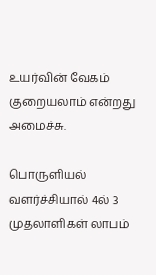உயர்வின் வேகம் குறையலாம் என்றது அமைச்சு.

பொருளியல் வளர்ச்சியால் 4ல் 3 முதலாளிகள் லாபம்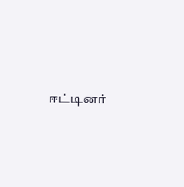ஈட்டினர்